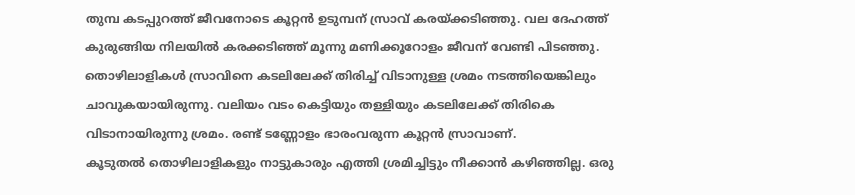തുമ്പ കടപ്പുറത്ത് ജീവനോടെ കൂറ്റൻ ഉടുമ്പന് സ്രാവ് കരയ്ക്കടിഞ്ഞു. വല ദേഹത്ത് കുരുങ്ങിയ നിലയിൽ കരക്കടിഞ്ഞ് മൂന്നു മണിക്കൂറോളം ജീവന് വേണ്ടി പിടഞ്ഞു. തൊഴിലാളികൾ സ്രാവിനെ കടലിലേക്ക് തിരിച്ച് വിടാനുള്ള ശ്രമം നടത്തിയെങ്കിലും ചാവുകയായിരുന്നു. വലിയം വടം കെട്ടിയും തള്ളിയും കടലിലേക്ക് തിരികെ വിടാനായിരുന്നു ശ്രമം. രണ്ട് ടണ്ണോളം ഭാരംവരുന്ന കൂറ്റൻ സ്രാവാണ്.
കൂടുതൽ തൊഴിലാളികളും നാട്ടുകാരും എത്തി ശ്രമിച്ചിട്ടും നീക്കാൻ കഴിഞ്ഞില്ല. ഒരു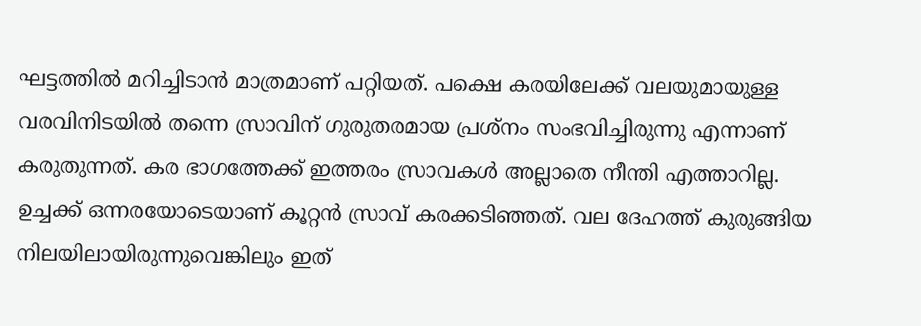ഘട്ടത്തിൽ മറിച്ചിടാൻ മാത്രമാണ് പറ്റിയത്. പക്ഷെ കരയിലേക്ക് വലയുമായുള്ള വരവിനിടയിൽ തന്നെ സ്രാവിന് ഗുരുതരമായ പ്രശ്നം സംഭവിച്ചിരുന്നു എന്നാണ് കരുതുന്നത്. കര ഭാഗത്തേക്ക് ഇത്തരം സ്രാവകൾ അല്ലാതെ നീന്തി എത്താറില്ല.
ഉച്ചക്ക് ഒന്നരയോടെയാണ് കൂറ്റൻ സ്രാവ് കരക്കടിഞ്ഞത്. വല ദേഹത്ത് കുരുങ്ങിയ നിലയിലായിരുന്നുവെങ്കിലും ഇത്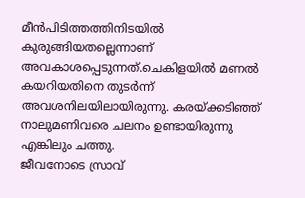മീൻപിടിത്തത്തിനിടയിൽ കുരുങ്ങിയതല്ലെന്നാണ് അവകാശപ്പെടുന്നത്.ചെകിളയിൽ മണൽ കയറിയതിനെ തുടർന്ന് അവശനിലയിലായിരുന്നു. കരയ്ക്കടിഞ്ഞ് നാലുമണിവരെ ചലനം ഉണ്ടായിരുന്നു എങ്കിലും ചത്തു.
ജീവനോടെ സ്രാവ്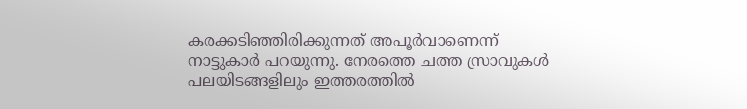കരക്കടിഞ്ഞിരിക്കുന്നത് അപൂർവാണെന്ന് നാട്ടുകാർ പറയുന്നു. നേരത്തെ ചത്ത സ്രാവുകൾ പലയിടങ്ങളിലും ഇത്തരത്തിൽ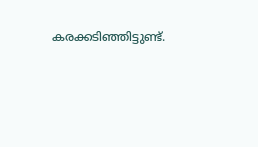കരക്കടിഞ്ഞിട്ടുണ്ട്.